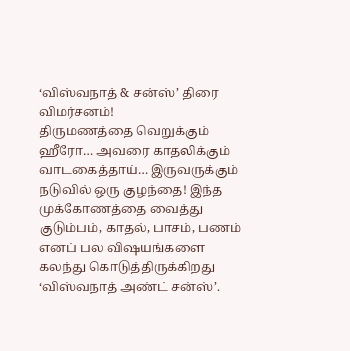‘விஸ்வநாத் & சன்ஸ்’ திரை விமர்சனம்!
திருமணத்தை வெறுக்கும் ஹீரோ… அவரை காதலிக்கும் வாடகைத்தாய்… இருவருக்கும் நடுவில் ஒரு குழந்தை! இந்த முக்கோணத்தை வைத்து குடும்பம், காதல், பாசம், பணம் எனப் பல விஷயங்களை கலந்து கொடுத்திருக்கிறது ‘விஸ்வநாத் அண்ட் சன்ஸ்’.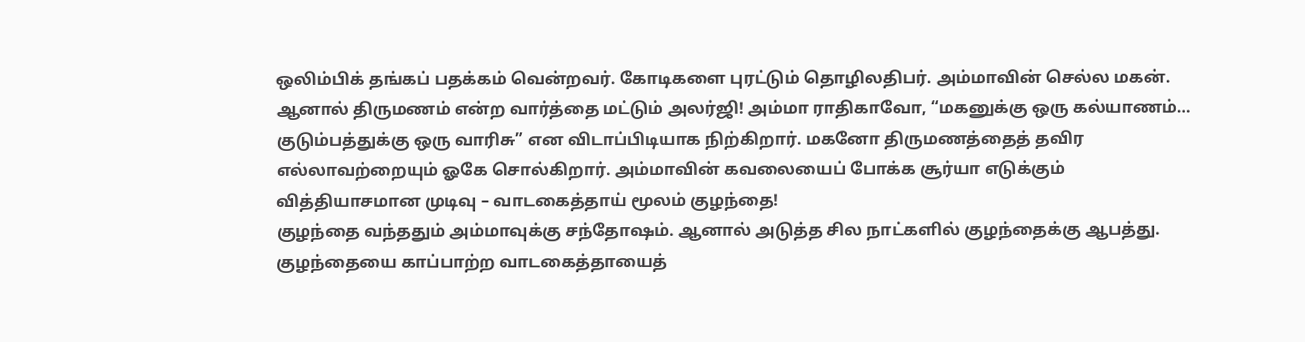ஒலிம்பிக் தங்கப் பதக்கம் வென்றவர். கோடிகளை புரட்டும் தொழிலதிபர். அம்மாவின் செல்ல மகன். ஆனால் திருமணம் என்ற வார்த்தை மட்டும் அலர்ஜி! அம்மா ராதிகாவோ, “மகனுக்கு ஒரு கல்யாணம்… குடும்பத்துக்கு ஒரு வாரிசு” என விடாப்பிடியாக நிற்கிறார். மகனோ திருமணத்தைத் தவிர எல்லாவற்றையும் ஓகே சொல்கிறார். அம்மாவின் கவலையைப் போக்க சூர்யா எடுக்கும் வித்தியாசமான முடிவு – வாடகைத்தாய் மூலம் குழந்தை!
குழந்தை வந்ததும் அம்மாவுக்கு சந்தோஷம். ஆனால் அடுத்த சில நாட்களில் குழந்தைக்கு ஆபத்து. குழந்தையை காப்பாற்ற வாடகைத்தாயைத்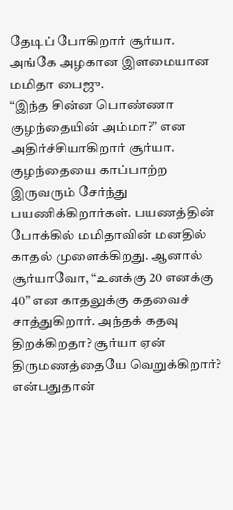தேடிப் போகிறார் சூர்யா. அங்கே அழகான இளமையான மமிதா பைஜு.
“இந்த சின்ன பொண்ணா குழந்தையின் அம்மா?” என அதிர்ச்சியாகிறார் சூர்யா. குழந்தையை காப்பாற்ற இருவரும் சேர்ந்து பயணிக்கிறார்கள். பயணத்தின் போக்கில் மமிதாவின் மனதில் காதல் முளைக்கிறது. ஆனால் சூர்யாவோ, “உனக்கு 20 எனக்கு 40” என காதலுக்கு கதவைச் சாத்துகிறார். அந்தக் கதவு திறக்கிறதா? சூர்யா ஏன் திருமணத்தையே வெறுக்கிறார்? என்பதுதான்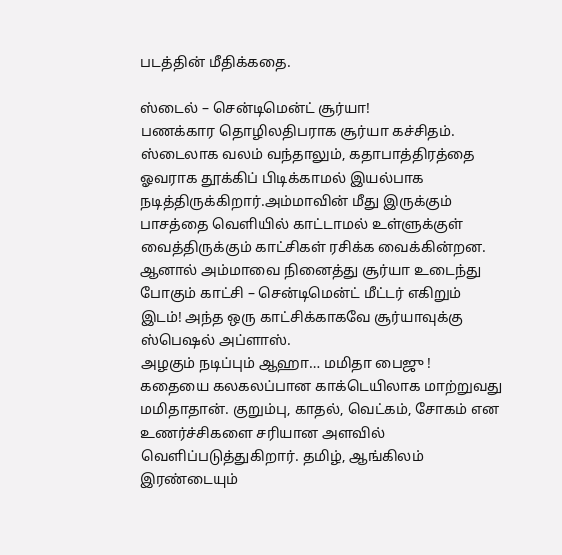படத்தின் மீதிக்கதை.

ஸ்டைல் – சென்டிமென்ட் சூர்யா!
பணக்கார தொழிலதிபராக சூர்யா கச்சிதம். ஸ்டைலாக வலம் வந்தாலும், கதாபாத்திரத்தை ஓவராக தூக்கிப் பிடிக்காமல் இயல்பாக நடித்திருக்கிறார்.அம்மாவின் மீது இருக்கும் பாசத்தை வெளியில் காட்டாமல் உள்ளுக்குள் வைத்திருக்கும் காட்சிகள் ரசிக்க வைக்கின்றன. ஆனால் அம்மாவை நினைத்து சூர்யா உடைந்து போகும் காட்சி – சென்டிமென்ட் மீட்டர் எகிறும் இடம்! அந்த ஒரு காட்சிக்காகவே சூர்யாவுக்கு ஸ்பெஷல் அப்ளாஸ்.
அழகும் நடிப்பும் ஆஹா… மமிதா பைஜு !
கதையை கலகலப்பான காக்டெயிலாக மாற்றுவது மமிதாதான். குறும்பு, காதல், வெட்கம், சோகம் என உணர்ச்சிகளை சரியான அளவில் வெளிப்படுத்துகிறார். தமிழ், ஆங்கிலம் இரண்டையும்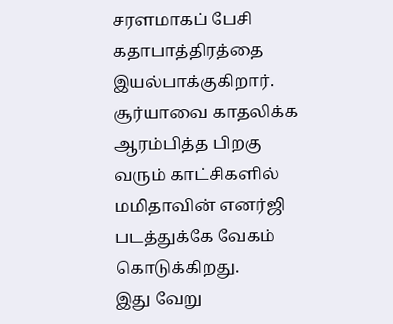சரளமாகப் பேசி கதாபாத்திரத்தை இயல்பாக்குகிறார். சூர்யாவை காதலிக்க ஆரம்பித்த பிறகு வரும் காட்சிகளில் மமிதாவின் எனர்ஜி படத்துக்கே வேகம் கொடுக்கிறது.
இது வேறு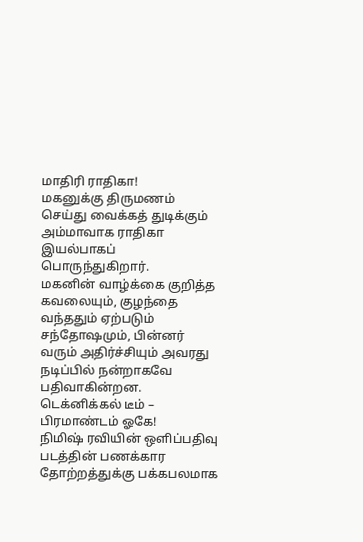மாதிரி ராதிகா!
மகனுக்கு திருமணம் செய்து வைக்கத் துடிக்கும் அம்மாவாக ராதிகா இயல்பாகப் பொருந்துகிறார்.
மகனின் வாழ்க்கை குறித்த கவலையும், குழந்தை வந்ததும் ஏற்படும் சந்தோஷமும், பின்னர் வரும் அதிர்ச்சியும் அவரது நடிப்பில் நன்றாகவே பதிவாகின்றன.
டெக்னிக்கல் டீம் – பிரமாண்டம் ஓகே!
நிமிஷ் ரவியின் ஒளிப்பதிவு படத்தின் பணக்கார தோற்றத்துக்கு பக்கபலமாக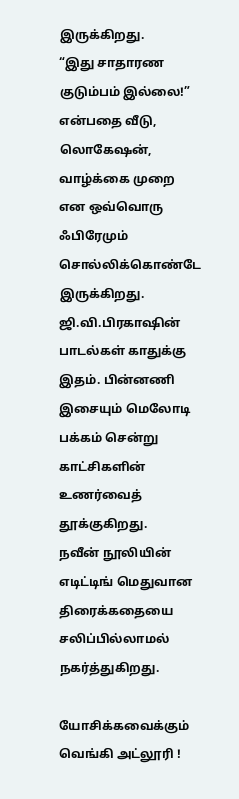இருக்கிறது.
“இது சாதாரண குடும்பம் இல்லை!” என்பதை வீடு, லொகேஷன், வாழ்க்கை முறை என ஒவ்வொரு ஃபிரேமும் சொல்லிக்கொண்டே இருக்கிறது.
ஜி.வி.பிரகாஷின் பாடல்கள் காதுக்கு இதம். பின்னணி இசையும் மெலோடி பக்கம் சென்று காட்சிகளின் உணர்வைத் தூக்குகிறது.
நவீன் நூலியின் எடிட்டிங் மெதுவான திரைக்கதையை சலிப்பில்லாமல் நகர்த்துகிறது.

யோசிக்கவைக்கும் வெங்கி அட்லூரி !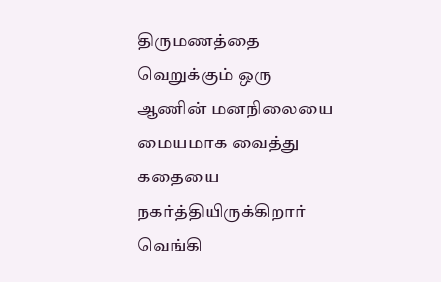திருமணத்தை வெறுக்கும் ஒரு ஆணின் மனநிலையை மையமாக வைத்து கதையை நகர்த்தியிருக்கிறார் வெங்கி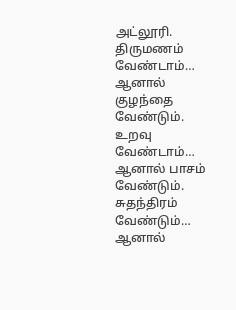அட்லூரி.
திருமணம் வேண்டாம்… ஆனால் குழந்தை வேண்டும். உறவு வேண்டாம்… ஆனால் பாசம் வேண்டும்.
சுதந்திரம் வேண்டும்… ஆனால்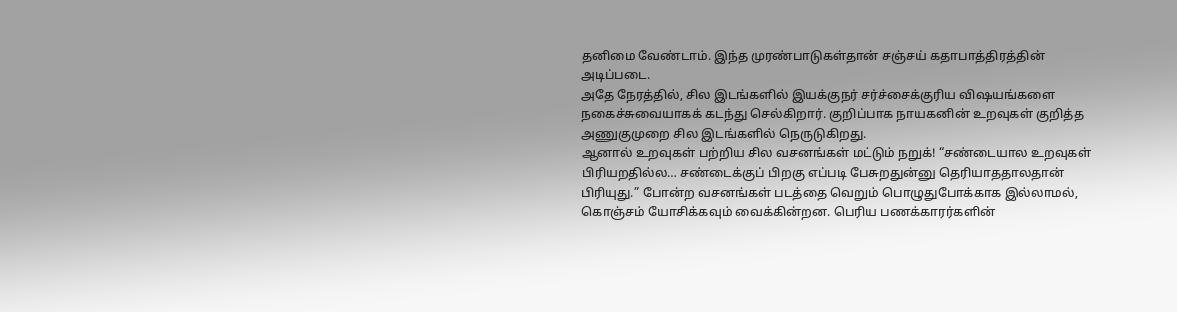தனிமை வேண்டாம். இந்த முரண்பாடுகள்தான் சஞ்சய் கதாபாத்திரத்தின் அடிப்படை.
அதே நேரத்தில், சில இடங்களில் இயக்குநர் சர்ச்சைக்குரிய விஷயங்களை நகைச்சுவையாகக் கடந்து செல்கிறார். குறிப்பாக நாயகனின் உறவுகள் குறித்த அணுகுமுறை சில இடங்களில் நெருடுகிறது.
ஆனால் உறவுகள் பற்றிய சில வசனங்கள் மட்டும் நறுக்! “சண்டையால உறவுகள் பிரியறதில்ல… சண்டைக்குப் பிறகு எப்படி பேசுறதுன்னு தெரியாததாலதான் பிரியுது.” போன்ற வசனங்கள் படத்தை வெறும் பொழுதுபோக்காக இல்லாமல், கொஞ்சம் யோசிக்கவும் வைக்கின்றன. பெரிய பணக்காரர்களின்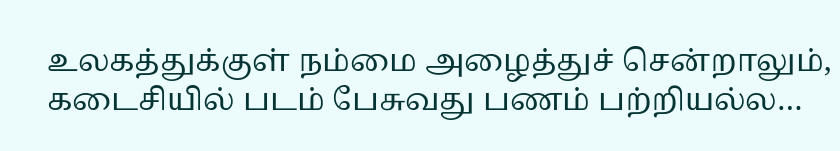உலகத்துக்குள் நம்மை அழைத்துச் சென்றாலும், கடைசியில் படம் பேசுவது பணம் பற்றியல்ல…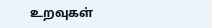உறவுகள்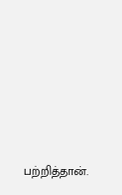பற்றித்தான்.